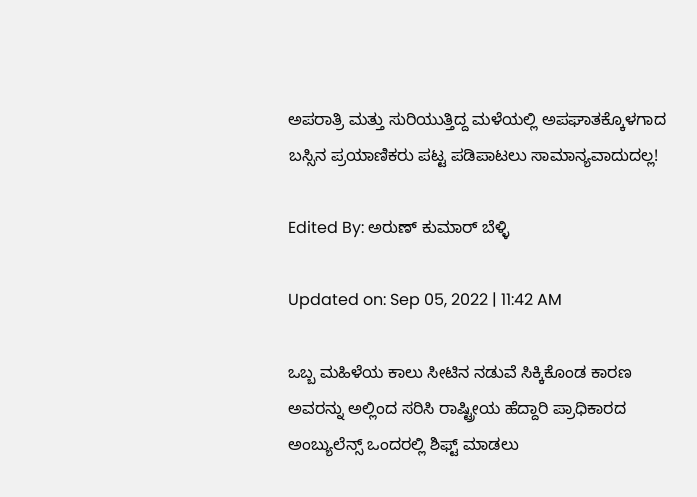ಅಪರಾತ್ರಿ ಮತ್ತು ಸುರಿಯುತ್ತಿದ್ದ ಮಳೆಯಲ್ಲಿ ಅಪಘಾತಕ್ಕೊಳಗಾದ ಬಸ್ಸಿನ ಪ್ರಯಾಣಿಕರು ಪಟ್ಟ ಪಡಿಪಾಟಲು ಸಾಮಾನ್ಯವಾದುದಲ್ಲ!

Edited By: ಅರುಣ್ ಕುಮಾರ್ ಬೆಳ್ಳಿ

Updated on: Sep 05, 2022 | 11:42 AM

ಒಬ್ಬ ಮಹಿಳೆಯ ಕಾಲು ಸೀಟಿನ ನಡುವೆ ಸಿಕ್ಕಿಕೊಂಡ ಕಾರಣ ಅವರನ್ನು ಅಲ್ಲಿಂದ ಸರಿಸಿ ರಾಷ್ಟ್ರೀಯ ಹೆದ್ದಾರಿ ಪ್ರಾಧಿಕಾರದ ಅಂಬ್ಯುಲೆನ್ಸ್ ಒಂದರಲ್ಲಿ ಶಿಫ್ಟ್ ಮಾಡಲು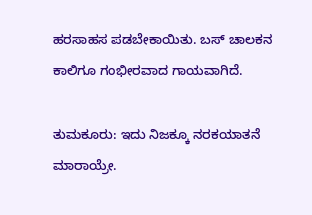ಹರಸಾಹಸ ಪಡಬೇಕಾಯಿತು. ಬಸ್ ಚಾಲಕನ ಕಾಲಿಗೂ ಗಂಭೀರವಾದ ಗಾಯವಾಗಿದೆ.

ತುಮಕೂರು: ಇದು ನಿಜಕ್ಕೂ ನರಕಯಾತನೆ ಮಾರಾಯ್ರೇ.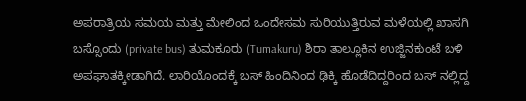ಅಪರಾತ್ರಿಯ ಸಮಯ ಮತ್ತು ಮೇಲಿಂದ ಒಂದೇಸಮ ಸುರಿಯುತ್ತಿರುವ ಮಳೆಯಲ್ಲಿ ಖಾಸಗಿ ಬಸ್ಸೊಂದು (private bus) ತುಮಕೂರು (Tumakuru) ಶಿರಾ ತಾಲ್ಲೂಕಿನ ಉಜ್ಜಿನಕುಂಟೆ ಬಳಿ ಅಪಘಾತಕ್ಕೀಡಾಗಿದೆ. ಲಾರಿಯೊಂದಕ್ಕೆ ಬಸ್ ಹಿಂದಿನಿಂದ ಢಿಕ್ಕಿ ಹೊಡೆದಿದ್ದರಿಂದ ಬಸ್ ನಲ್ಲಿದ್ದ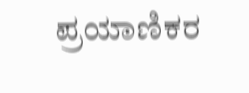ಪ್ರಯಾಣಿಕರ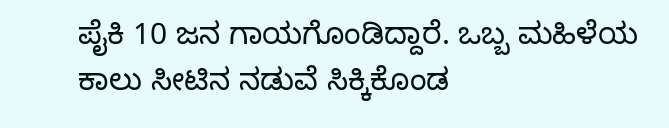ಪೈಕಿ 10 ಜನ ಗಾಯಗೊಂಡಿದ್ದಾರೆ. ಒಬ್ಬ ಮಹಿಳೆಯ ಕಾಲು ಸೀಟಿನ ನಡುವೆ ಸಿಕ್ಕಿಕೊಂಡ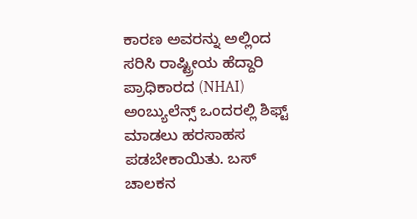ಕಾರಣ ಅವರನ್ನು ಅಲ್ಲಿಂದ ಸರಿಸಿ ರಾಷ್ಟ್ರೀಯ ಹೆದ್ದಾರಿ ಪ್ರಾಧಿಕಾರದ (NHAI) ಅಂಬ್ಯುಲೆನ್ಸ್ ಒಂದರಲ್ಲಿ ಶಿಫ್ಟ್ ಮಾಡಲು ಹರಸಾಹಸ ಪಡಬೇಕಾಯಿತು. ಬಸ್ ಚಾಲಕನ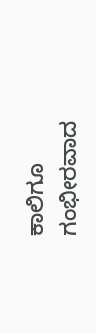ಕಾಲಿಗೂ ಗಂಭೀರವಾದ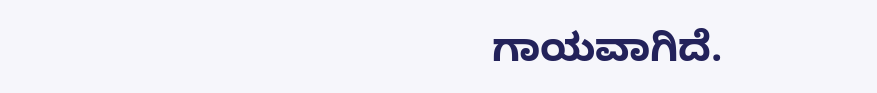ಗಾಯವಾಗಿದೆ.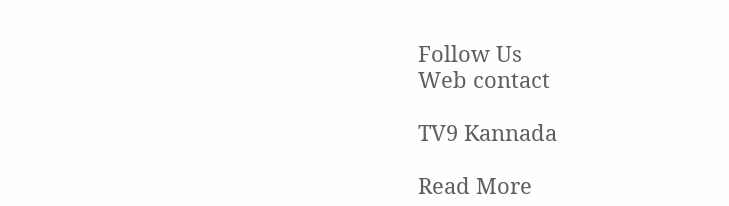Follow Us
Web contact

TV9 Kannada

Read More